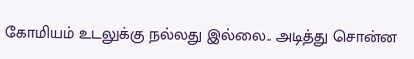கோமியம் உடலுக்கு நல்லது இல்லை.. அடித்து சொன்ன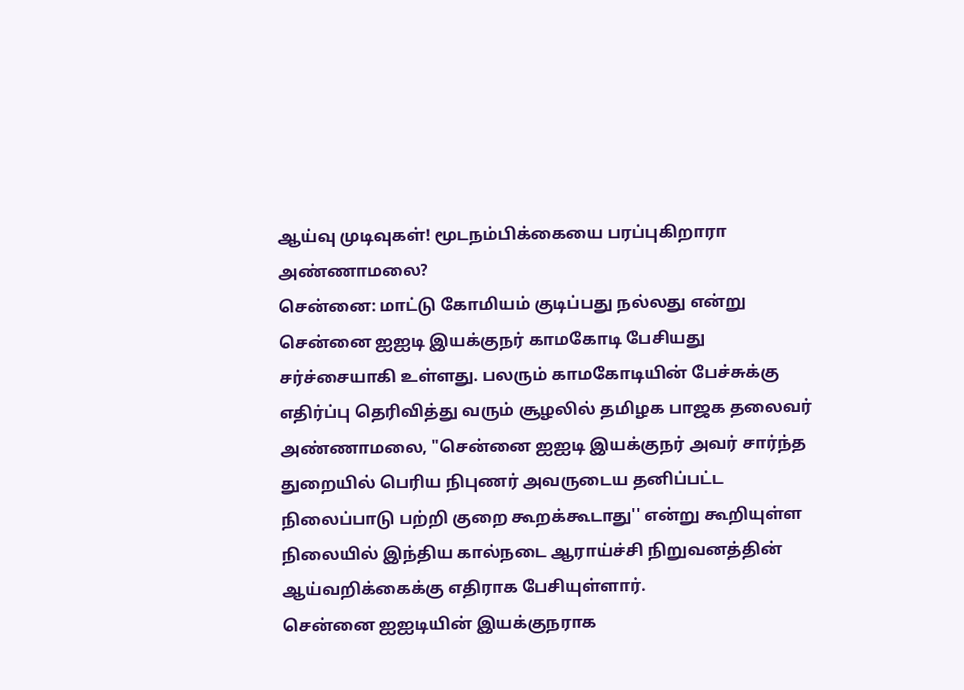ஆய்வு முடிவுகள்! மூடநம்பிக்கையை பரப்புகிறாரா அண்ணாமலை?
சென்னை: மாட்டு கோமியம் குடிப்பது நல்லது என்று சென்னை ஐஐடி இயக்குநர் காமகோடி பேசியது சர்ச்சையாகி உள்ளது. பலரும் காமகோடியின் பேச்சுக்கு எதிர்ப்பு தெரிவித்து வரும் சூழலில் தமிழக பாஜக தலைவர் அண்ணாமலை, "சென்னை ஐஐடி இயக்குநர் அவர் சார்ந்த துறையில் பெரிய நிபுணர் அவருடைய தனிப்பட்ட நிலைப்பாடு பற்றி குறை கூறக்கூடாது'' என்று கூறியுள்ள நிலையில் இந்திய கால்நடை ஆராய்ச்சி நிறுவனத்தின் ஆய்வறிக்கைக்கு எதிராக பேசியுள்ளார்.
சென்னை ஐஐடியின் இயக்குநராக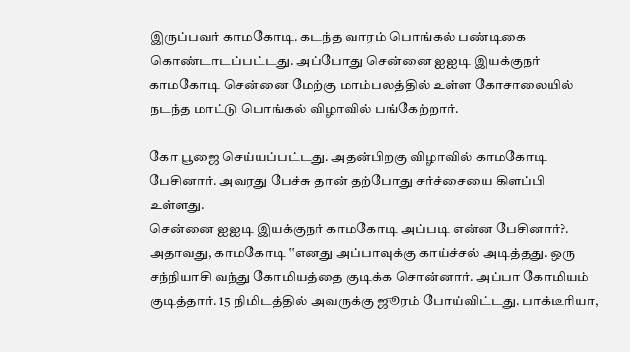இருப்பவர் காமகோடி. கடந்த வாரம் பொங்கல் பண்டிகை கொண்டாடப்பட்டது. அப்போது சென்னை ஐஐடி இயக்குநர் காமகோடி சென்னை மேற்கு மாம்பலத்தில் உள்ள கோசாலையில் நடந்த மாட்டு பொங்கல் விழாவில் பங்கேற்றார்.

கோ பூஜை செய்யப்பட்டது. அதன்பிறகு விழாவில் காமகோடி பேசினார். அவரது பேச்சு தான் தற்போது சர்ச்சையை கிளப்பி உள்ளது.
சென்னை ஐஐடி இயக்குநர் காமகோடி அப்படி என்ன பேசினார்?.
அதாவது, காமகோடி ‛‛எனது அப்பாவுக்கு காய்ச்சல் அடித்தது. ஒரு சந்நியாசி வந்து கோமியத்தை குடிக்க சொன்னார். அப்பா கோமியம் குடித்தார். 15 நிமிடத்தில் அவருக்கு ஜூரம் போய்விட்டது. பாக்டீரியா,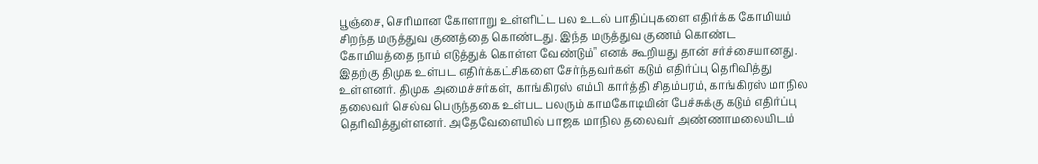பூஞ்சை, செரிமான கோளாறு உள்ளிட்ட பல உடல் பாதிப்புகளை எதிர்க்க கோமியம் சிறந்த மருத்துவ குணத்தை கொண்டது. இந்த மருத்துவ குணம் கொண்ட கோமியத்தை நாம் எடுத்துக் கொள்ள வேண்டும்" எனக் கூறியது தான் சர்ச்சையானது.
இதற்கு திமுக உள்பட எதிர்க்கட்சிகளை சேர்ந்தவர்கள் கடும் எதிர்ப்பு தெரிவித்து உள்ளனர். திமுக அமைச்சர்கள், காங்கிரஸ் எம்பி கார்த்தி சிதம்பரம், காங்கிரஸ் மாநில தலைவர் செல்வ பெருந்தகை உள்பட பலரும் காமகோடியின் பேச்சுக்கு கடும் எதிர்ப்பு தெரிவித்துள்ளனர். அதேவேளையில் பாஜக மாநில தலைவர் அண்ணாமலையிடம்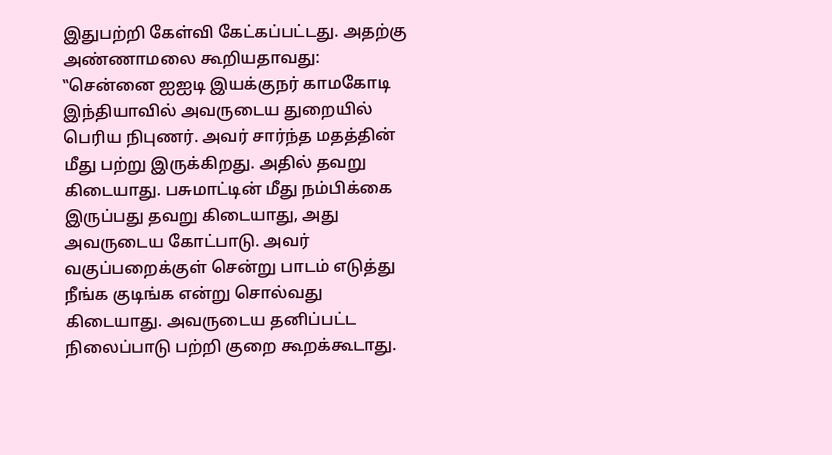இதுபற்றி கேள்வி கேட்கப்பட்டது. அதற்கு அண்ணாமலை கூறியதாவது:
‛‛சென்னை ஐஐடி இயக்குநர் காமகோடி இந்தியாவில் அவருடைய துறையில் பெரிய நிபுணர். அவர் சார்ந்த மதத்தின் மீது பற்று இருக்கிறது. அதில் தவறு கிடையாது. பசுமாட்டின் மீது நம்பிக்கை இருப்பது தவறு கிடையாது, அது அவருடைய கோட்பாடு. அவர் வகுப்பறைக்குள் சென்று பாடம் எடுத்து நீங்க குடிங்க என்று சொல்வது கிடையாது. அவருடைய தனிப்பட்ட நிலைப்பாடு பற்றி குறை கூறக்கூடாது.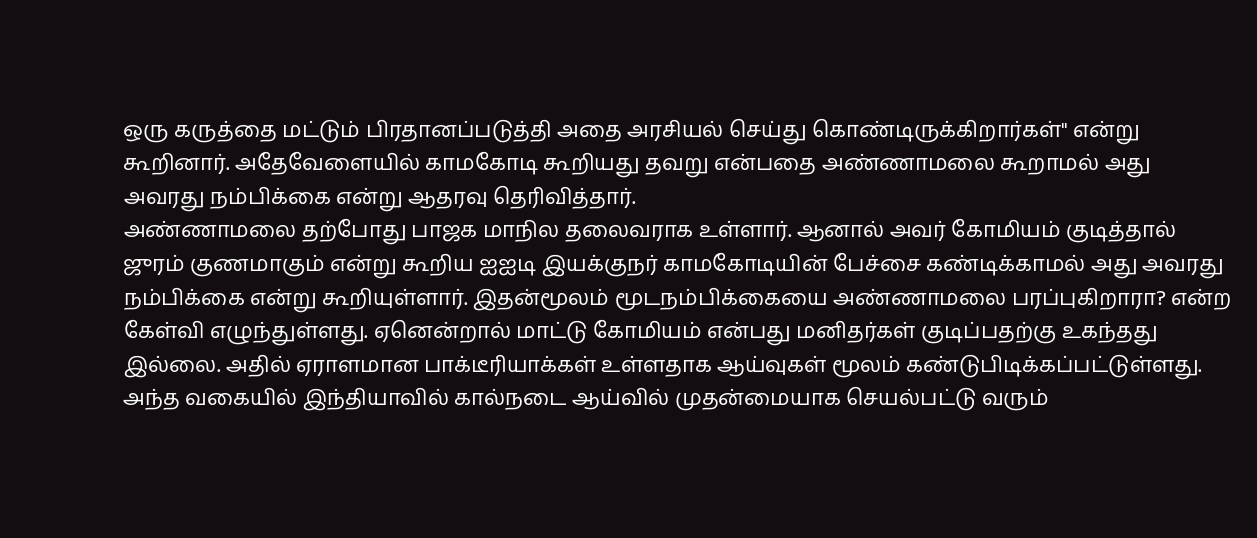ஒரு கருத்தை மட்டும் பிரதானப்படுத்தி அதை அரசியல் செய்து கொண்டிருக்கிறார்கள்" என்று கூறினார். அதேவேளையில் காமகோடி கூறியது தவறு என்பதை அண்ணாமலை கூறாமல் அது அவரது நம்பிக்கை என்று ஆதரவு தெரிவித்தார்.
அண்ணாமலை தற்போது பாஜக மாநில தலைவராக உள்ளார். ஆனால் அவர் கோமியம் குடித்தால் ஜுரம் குணமாகும் என்று கூறிய ஐஐடி இயக்குநர் காமகோடியின் பேச்சை கண்டிக்காமல் அது அவரது நம்பிக்கை என்று கூறியுள்ளார். இதன்மூலம் மூடநம்பிக்கையை அண்ணாமலை பரப்புகிறாரா? என்ற கேள்வி எழுந்துள்ளது. ஏனென்றால் மாட்டு கோமியம் என்பது மனிதர்கள் குடிப்பதற்கு உகந்தது இல்லை. அதில் ஏராளமான பாக்டீரியாக்கள் உள்ளதாக ஆய்வுகள் மூலம் கண்டுபிடிக்கப்பட்டுள்ளது.
அந்த வகையில் இந்தியாவில் கால்நடை ஆய்வில் முதன்மையாக செயல்பட்டு வரும்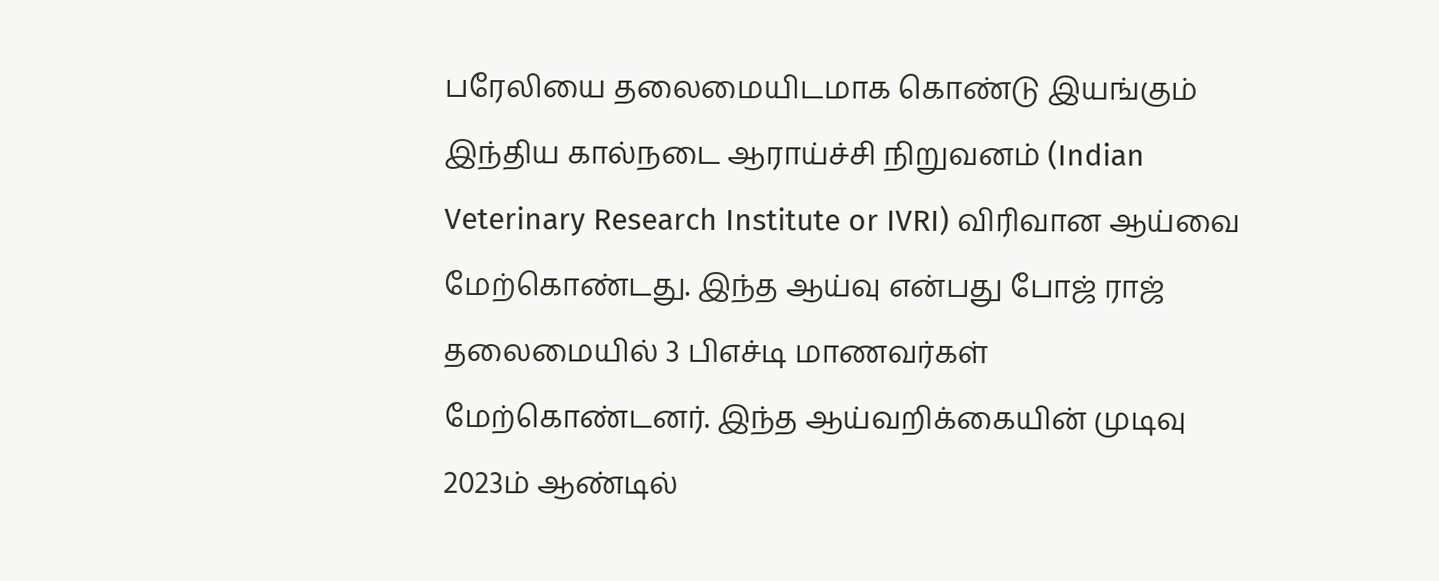பரேலியை தலைமையிடமாக கொண்டு இயங்கும் இந்திய கால்நடை ஆராய்ச்சி நிறுவனம் (Indian Veterinary Research Institute or IVRI) விரிவான ஆய்வை மேற்கொண்டது. இந்த ஆய்வு என்பது போஜ் ராஜ் தலைமையில் 3 பிஎச்டி மாணவர்கள் மேற்கொண்டனர். இந்த ஆய்வறிக்கையின் முடிவு 2023ம் ஆண்டில்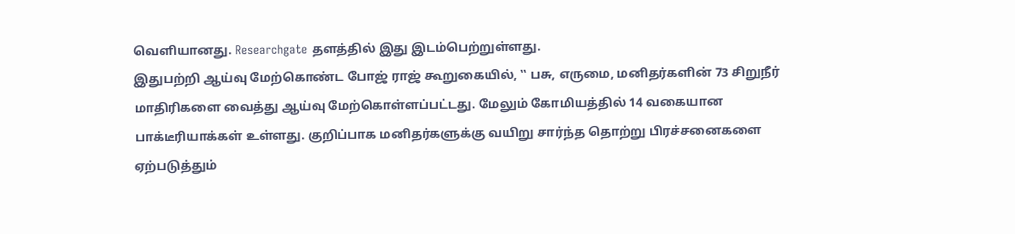வெளியானது. Researchgate தளத்தில் இது இடம்பெற்றுள்ளது.
இதுபற்றி ஆய்வு மேற்கொண்ட போஜ் ராஜ் கூறுகையில், ‛‛ பசு, எருமை, மனிதர்களின் 73 சிறுநீர் மாதிரிகளை வைத்து ஆய்வு மேற்கொள்ளப்பட்டது. மேலும் கோமியத்தில் 14 வகையான பாக்டீரியாக்கள் உள்ளது. குறிப்பாக மனிதர்களுக்கு வயிறு சார்ந்த தொற்று பிரச்சனைகளை ஏற்படுத்தும்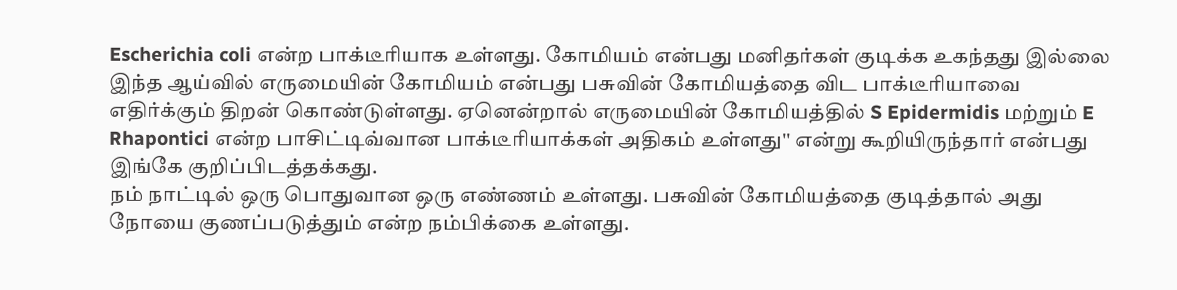Escherichia coli என்ற பாக்டீரியாக உள்ளது. கோமியம் என்பது மனிதர்கள் குடிக்க உகந்தது இல்லை
இந்த ஆய்வில் எருமையின் கோமியம் என்பது பசுவின் கோமியத்தை விட பாக்டீரியாவை எதிர்க்கும் திறன் கொண்டுள்ளது. ஏனென்றால் எருமையின் கோமியத்தில் S Epidermidis மற்றும் E Rhapontici என்ற பாசிட்டிவ்வான பாக்டீரியாக்கள் அதிகம் உள்ளது'' என்று கூறியிருந்தார் என்பது இங்கே குறிப்பிடத்தக்கது.
நம் நாட்டில் ஒரு பொதுவான ஒரு எண்ணம் உள்ளது. பசுவின் கோமியத்தை குடித்தால் அது நோயை குணப்படுத்தும் என்ற நம்பிக்கை உள்ளது.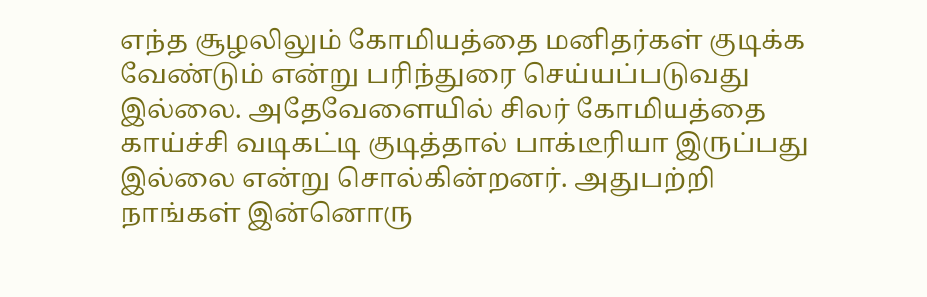எந்த சூழலிலும் கோமியத்தை மனிதர்கள் குடிக்க வேண்டும் என்று பரிந்துரை செய்யப்படுவது இல்லை. அதேவேளையில் சிலர் கோமியத்தை காய்ச்சி வடிகட்டி குடித்தால் பாக்டீரியா இருப்பது இல்லை என்று சொல்கின்றனர். அதுபற்றி நாங்கள் இன்னொரு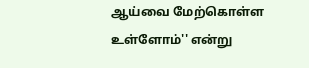ஆய்வை மேற்கொள்ள உள்ளோம்'' என்று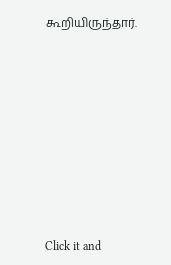கூறியிருந்தார்.












Click it and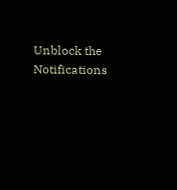Unblock the Notifications